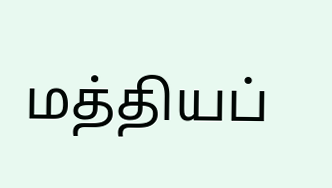மத்தியப்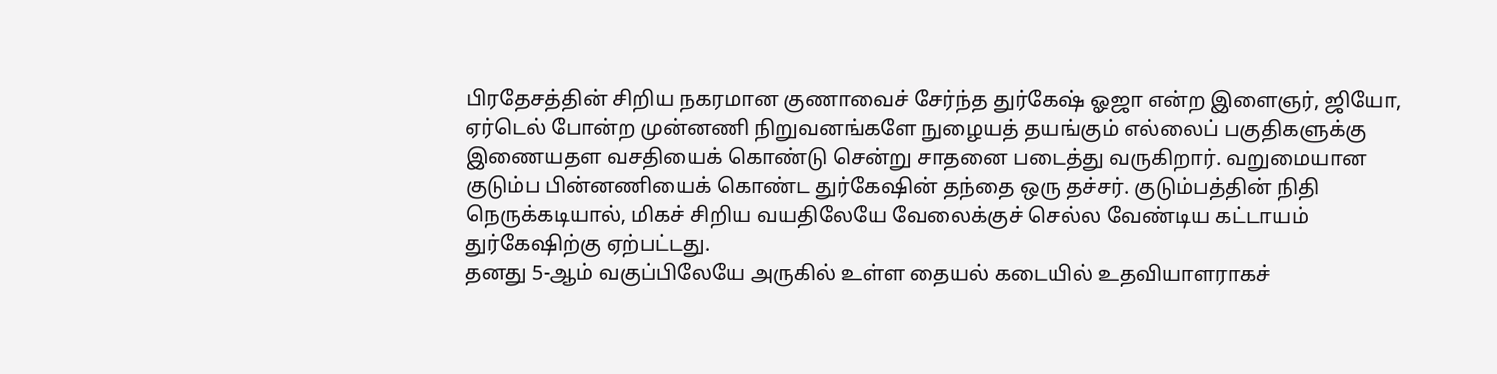பிரதேசத்தின் சிறிய நகரமான குணாவைச் சேர்ந்த துர்கேஷ் ஓஜா என்ற இளைஞர், ஜியோ, ஏர்டெல் போன்ற முன்னணி நிறுவனங்களே நுழையத் தயங்கும் எல்லைப் பகுதிகளுக்கு இணையதள வசதியைக் கொண்டு சென்று சாதனை படைத்து வருகிறார். வறுமையான குடும்ப பின்னணியைக் கொண்ட துர்கேஷின் தந்தை ஒரு தச்சர். குடும்பத்தின் நிதி நெருக்கடியால், மிகச் சிறிய வயதிலேயே வேலைக்குச் செல்ல வேண்டிய கட்டாயம் துர்கேஷிற்கு ஏற்பட்டது.
தனது 5-ஆம் வகுப்பிலேயே அருகில் உள்ள தையல் கடையில் உதவியாளராகச்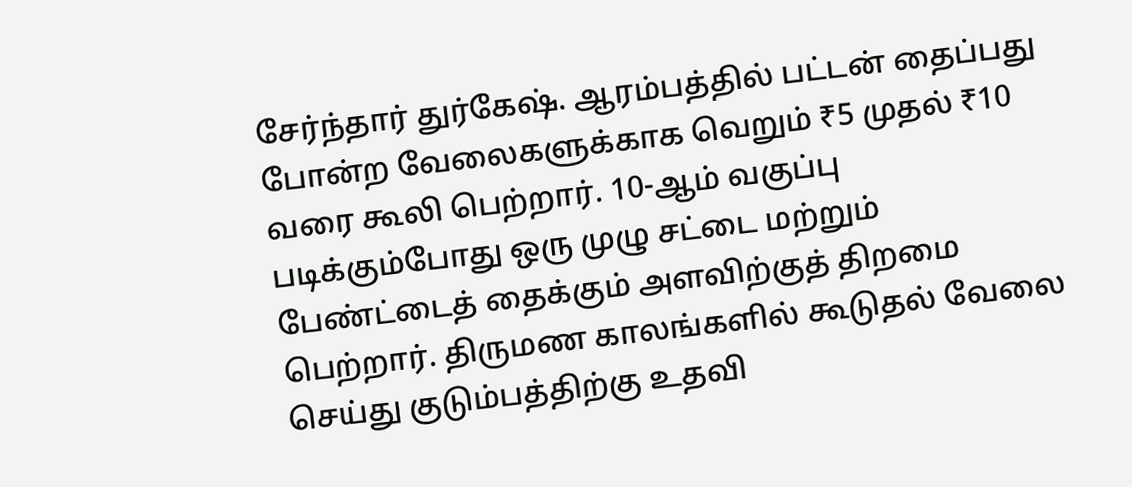சேர்ந்தார் துர்கேஷ். ஆரம்பத்தில் பட்டன் தைப்பது போன்ற வேலைகளுக்காக வெறும் ₹5 முதல் ₹10 வரை கூலி பெற்றார். 10-ஆம் வகுப்பு படிக்கும்போது ஒரு முழு சட்டை மற்றும் பேண்ட்டைத் தைக்கும் அளவிற்குத் திறமை பெற்றார். திருமண காலங்களில் கூடுதல் வேலை செய்து குடும்பத்திற்கு உதவி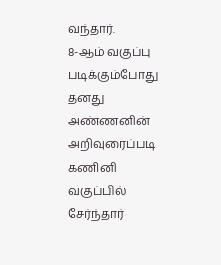வந்தார்.
8-ஆம் வகுப்பு படிக்கும்போது தனது அண்ணனின் அறிவுரைப்படி கணினி வகுப்பில் சேர்ந்தார்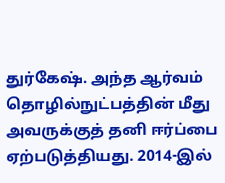துர்கேஷ். அந்த ஆர்வம் தொழில்நுட்பத்தின் மீது அவருக்குத் தனி ஈர்ப்பை ஏற்படுத்தியது. 2014-இல்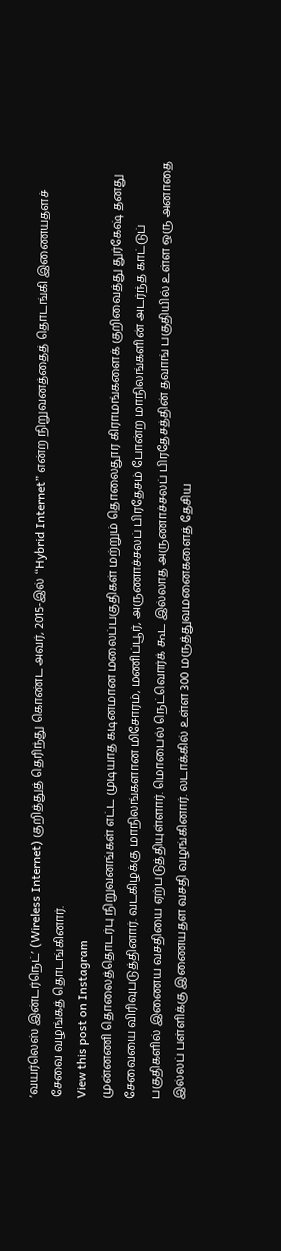‘வயர்லெஸ் இன்டர்நெட்’ (Wireless Internet) குறித்துத் தெரிந்து கொண்ட அவர், 2015-இல் “Hybrid Internet” என்ற நிறுவனத்தைத் தொடங்கி இணையதளச் சேவை வழங்கத் தொடங்கினார்.
View this post on Instagram
முன்னணி தொலைத்தொடர்பு நிறுவனங்கள் எட்ட முடியாத கடினமான மலைப்பகுதிகள் மற்றும் தொலைதூர கிராமங்களைக் குறிவைத்து துர்கேஷ் தனது சேவையை விரிவுபடுத்தினார். வடகிழக்கு மாநிலங்களான மிசோரம், மணிப்பூர், அருணாச்சலப் பிரதேசம் போன்ற மாநிலங்களின் அடர்ந்த காட்டுப் பகுதிகளில் இணைய வசதியை ஏற்படுத்தியுள்ளார். மொபைல் நெட்வொர்க் கூட இல்லாத அருணாச்சலப் பிரதேசத்தின் தவாங் பகுதியில் உள்ள ஒரு அனாதை இல்லப் பள்ளிக்கு இணையதள வசதி வழங்கினார். லடாக்கில் உள்ள 300 மருத்துவமனைகளைத் தேசிய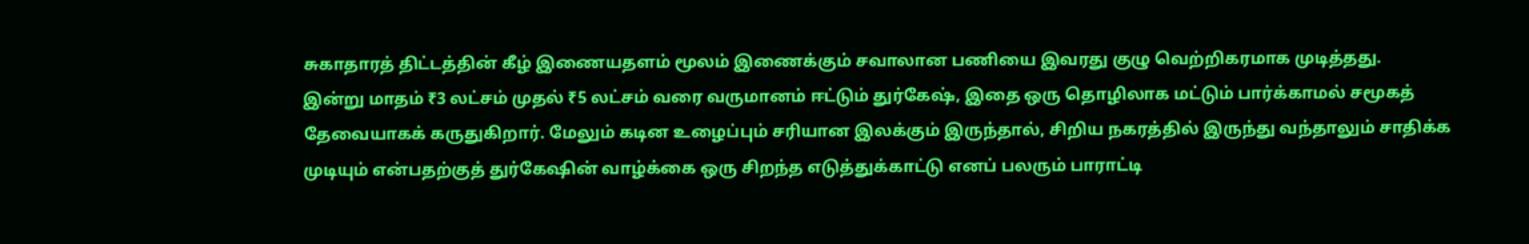சுகாதாரத் திட்டத்தின் கீழ் இணையதளம் மூலம் இணைக்கும் சவாலான பணியை இவரது குழு வெற்றிகரமாக முடித்தது.
இன்று மாதம் ₹3 லட்சம் முதல் ₹5 லட்சம் வரை வருமானம் ஈட்டும் துர்கேஷ், இதை ஒரு தொழிலாக மட்டும் பார்க்காமல் சமூகத் தேவையாகக் கருதுகிறார். மேலும் கடின உழைப்பும் சரியான இலக்கும் இருந்தால், சிறிய நகரத்தில் இருந்து வந்தாலும் சாதிக்க முடியும் என்பதற்குத் துர்கேஷின் வாழ்க்கை ஒரு சிறந்த எடுத்துக்காட்டு எனப் பலரும் பாராட்டி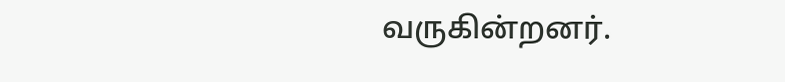வருகின்றனர்.